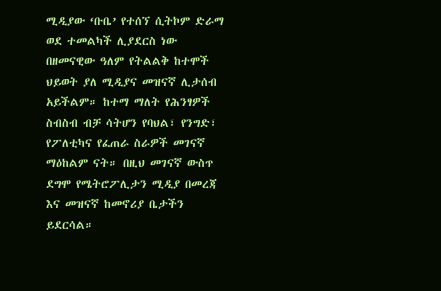ሚዲያው ‘ቡቤ’ የተሰኘ ሲትኮም ድራማ ወደ ተመልካች ሊያደርስ ነው
በዘመናዊው ዓለም የትልልቅ ከተሞች ህይወት ያለ ሚዲያና መዝናኛ ሊታሰብ አይችልም። ከተማ ማለት የሕንፃዎች ስብስብ ብቻ ሳትሆን የባህል፣ የንግድ፣ የፖለቲካና የፈጠራ ስራዎች መገናኛ ማዕከልም ናት። በዚህ መገናኛ ውስጥ ደግሞ የሜትሮፖሊታን ሚዲያ በመረጃ እና መዝናኛ ከመኖሪያ ቤታችን ይደርሳል።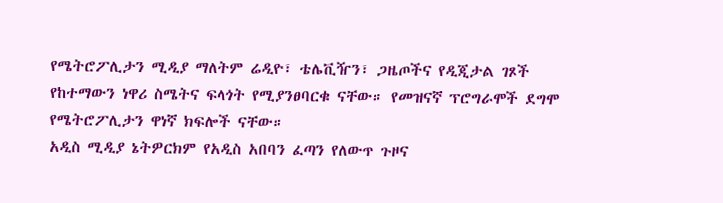የሜትሮፖሊታን ሚዲያ ማለትም ሬዲዮ፣ ቴሌቪዥን፣ ጋዜጦችና የዲጂታል ገጾች የከተማውን ነዋሪ ስሜትና ፍላጎት የሚያንፀባርቁ ናቸው። የመዝናኛ ፕሮግራሞች ደግሞ የሜትሮፖሊታን ዋነኛ ክፍሎች ናቸው።
አዲስ ሚዲያ ኔትዎርክም የአዲስ አበባን ፈጣን የለውጥ ጉዞና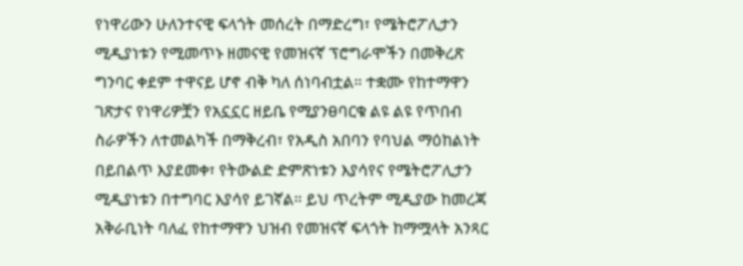የነዋሪውን ሁለንተናዊ ፍላጎት መሰረት በማድረግ፣ የሜትሮፖሊታን ሚዲያነቱን የሚመጥኑ ዘመናዊ የመዝናኛ ፕሮግራሞችን በመቅረጽ ግንባር ቀደም ተዋናይ ሆኖ ብቅ ካለ ሰነባብቷል። ተቋሙ የከተማዋን ገጽታና የነዋሪዎቿን የአኗኗር ዘይቤ የሚያንፀባርቁ ልዩ ልዩ የጥበብ ስራዎችን ለተመልካች በማቅረብ፣ የአዲስ አበባን የባህል ማዕከልነት በይበልጥ እያደመቀ፣ የትውልድ ድምጽነቱን እያሳየና የሜትሮፖሊታን ሚዲያነቱን በተግባር እያሳየ ይገኛል። ይህ ጥረትም ሚዲያው ከመረጃ አቅራቢነት ባለፈ የከተማዋን ህዝብ የመዝናኛ ፍላጎት ከማሟላት አንጻር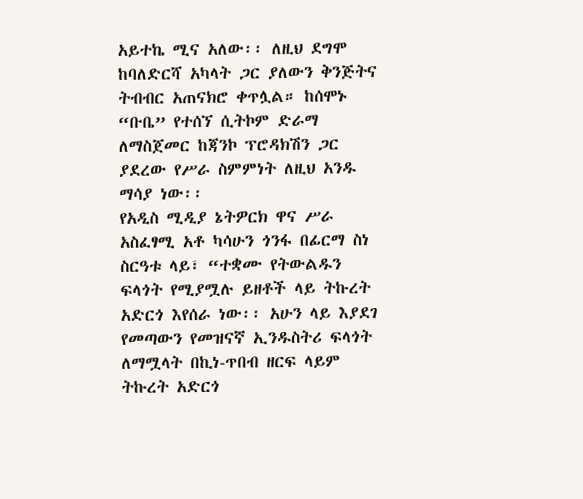አይተኬ ሚና አለው፡፡ ለዚህ ደግሞ ከባለድርሻ አካላት ጋር ያለውን ቅንጅትና ትብብር አጠናክሮ ቀጥሏል። ከሰሞኑ “ቡቤ” የተሰኘ ሲትኮም ድራማ ለማስጀመር ከጃንኮ ፕሮዳክሽን ጋር ያደረው የሥራ ስምምነት ለዚህ አንዱ ማሳያ ነው፡፡
የአዲስ ሚዲያ ኔትዎርክ ዋና ሥራ አስፈፃሚ አቶ ካሳሁን ጎንፋ በፊርማ ስነ ስርዓቱ ላይ፣ “ተቋሙ የትውልዱን ፍላጎት የሚያሟሉ ይዘቶች ላይ ትኩረት አድርጎ እየሰራ ነው፡፡ አሁን ላይ እያደገ የመጣውን የመዝናኛ ኢንዱስትሪ ፍላጎት ለማሟላት በኪነ-ጥበብ ዘርፍ ላይም ትኩረት አድርጎ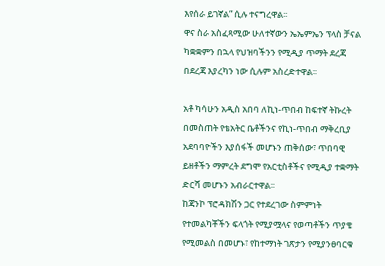እየሰራ ይገኛል” ሲሉ ተናግረዋል፡፡
ዋና ስራ አስፈጻሚው ሁለተኛውን ኤኤምኤን ፕላስ ቻናል ካቋቋምን በኋላ የህዝባችንን የሚዲያ ጥማት ደረጃ በደረጃ እያረካን ነው ሲሉም አስረድተዋል፡፡

አቶ ካሳሁን አዲስ አበባ ለኪነ-ጥበብ ከፍተኛ ትኩረት በመስጠት የቴአትር ቤቶችንና የኪነ-ጥበብ ማቅረቢያ አደባባዮችን እያሰፋች መሆኑን ጠቅሰው፣ ጥበባዊ ይዘቶችን ማምረት ደግሞ የአርቲስቶችና የሚዲያ ተቋማት ድርሻ መሆኑን አብራርተዋል፡፡
ከጃንኮ ፕሮዳክሽን ጋር የተደረገው ስምምነት የተመልካቾችን ፍላጎት የሚያሟላና የወጣቶችን ጥያቄ የሚመልስ በመሆኑ፣ የከተማነት ገጽታን የሚያንፀባርቁ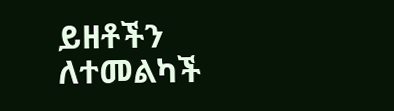ይዘቶችን ለተመልካች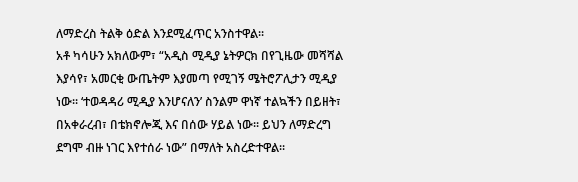ለማድረስ ትልቅ ዕድል እንደሚፈጥር አንስተዋል፡፡
አቶ ካሳሁን አክለውም፣ “አዲስ ሚዲያ ኔትዎርክ በየጊዜው መሻሻል እያሳየ፣ አመርቂ ውጤትም እያመጣ የሚገኝ ሜትሮፖሊታን ሚዲያ ነው፡፡ ‘ተወዳዳሪ ሚዲያ እንሆናለን’ ስንልም ዋነኛ ተልኳችን በይዘት፣ በአቀራረብ፣ በቴክኖሎጂ እና በሰው ሃይል ነው፡፡ ይህን ለማድረግ ደግሞ ብዙ ነገር እየተሰራ ነው” በማለት አስረድተዋል፡፡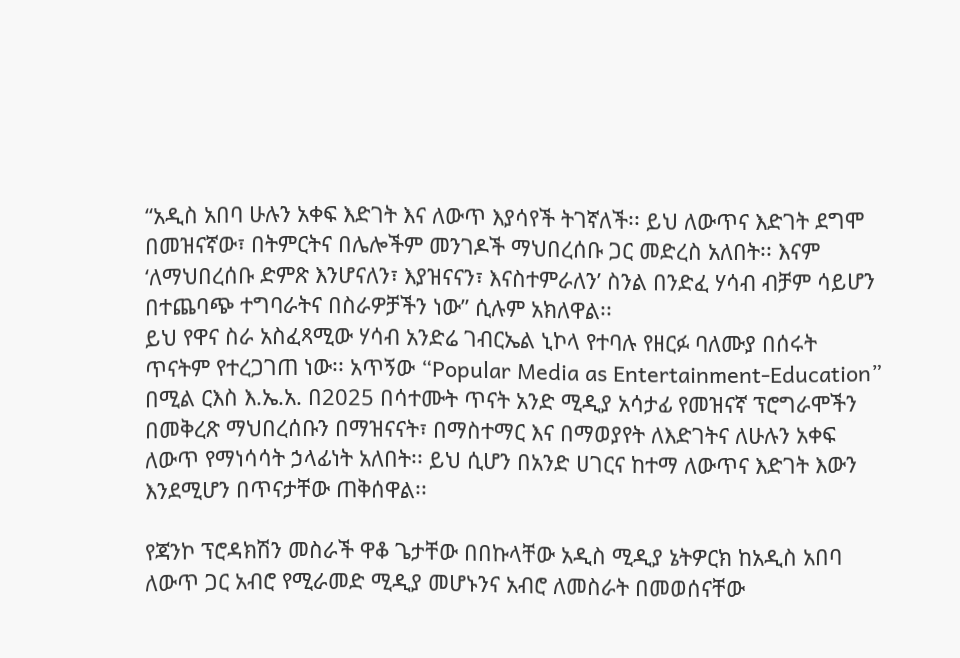“አዲስ አበባ ሁሉን አቀፍ እድገት እና ለውጥ እያሳየች ትገኛለች፡፡ ይህ ለውጥና እድገት ደግሞ በመዝናኛው፣ በትምርትና በሌሎችም መንገዶች ማህበረሰቡ ጋር መድረስ አለበት፡፡ እናም ‘ለማህበረሰቡ ድምጽ እንሆናለን፣ እያዝናናን፣ እናስተምራለን’ ስንል በንድፈ ሃሳብ ብቻም ሳይሆን በተጨባጭ ተግባራትና በስራዎቻችን ነው” ሲሉም አክለዋል፡፡
ይህ የዋና ስራ አስፈጻሚው ሃሳብ አንድሬ ገብርኤል ኒኮላ የተባሉ የዘርፉ ባለሙያ በሰሩት ጥናትም የተረጋገጠ ነው፡፡ አጥኝው “Popular Media as Entertainment-Education” በሚል ርእስ እ.ኤ.አ. በ2025 በሳተሙት ጥናት አንድ ሚዲያ አሳታፊ የመዝናኛ ፕሮግራሞችን በመቅረጽ ማህበረሰቡን በማዝናናት፣ በማስተማር እና በማወያየት ለእድገትና ለሁሉን አቀፍ ለውጥ የማነሳሳት ኃላፊነት አለበት፡፡ ይህ ሲሆን በአንድ ሀገርና ከተማ ለውጥና እድገት እውን እንደሚሆን በጥናታቸው ጠቅሰዋል፡፡

የጃንኮ ፕሮዳክሽን መስራች ዋቆ ጌታቸው በበኩላቸው አዲስ ሚዲያ ኔትዎርክ ከአዲስ አበባ ለውጥ ጋር አብሮ የሚራመድ ሚዲያ መሆኑንና አብሮ ለመስራት በመወሰናቸው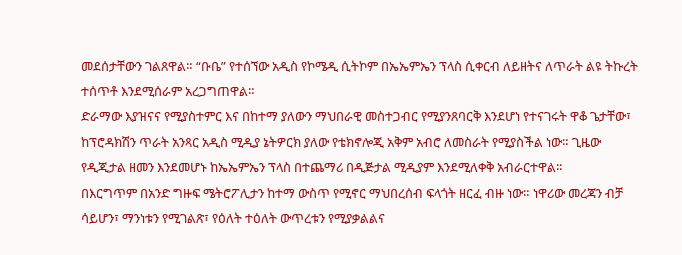መደሰታቸውን ገልጸዋል። “ቡቤ” የተሰኘው አዲስ የኮሜዲ ሲትኮም በኤኤምኤን ፕላስ ሲቀርብ ለይዘትና ለጥራት ልዩ ትኩረት ተሰጥቶ እንደሚሰራም አረጋግጠዋል።
ድራማው እያዝናና የሚያስተምር እና በከተማ ያለውን ማህበራዊ መስተጋብር የሚያንጸባርቅ እንደሆነ የተናገሩት ዋቆ ጌታቸው፣ ከፕሮዳክሽን ጥራት አንጻር አዲስ ሚዲያ ኔትዎርክ ያለው የቴክኖሎጂ አቅም አብሮ ለመስራት የሚያስችል ነው። ጊዜው የዲጂታል ዘመን እንደመሆኑ ከኤኤምኤን ፕላስ በተጨማሪ በዲጅታል ሚዲያም እንደሚለቀቅ አብራርተዋል፡፡
በእርግጥም በአንድ ግዙፍ ሜትሮፖሊታን ከተማ ውስጥ የሚኖር ማህበረሰብ ፍላጎት ዘርፈ ብዙ ነው። ነዋሪው መረጃን ብቻ ሳይሆን፣ ማንነቱን የሚገልጽ፣ የዕለት ተዕለት ውጥረቱን የሚያቃልልና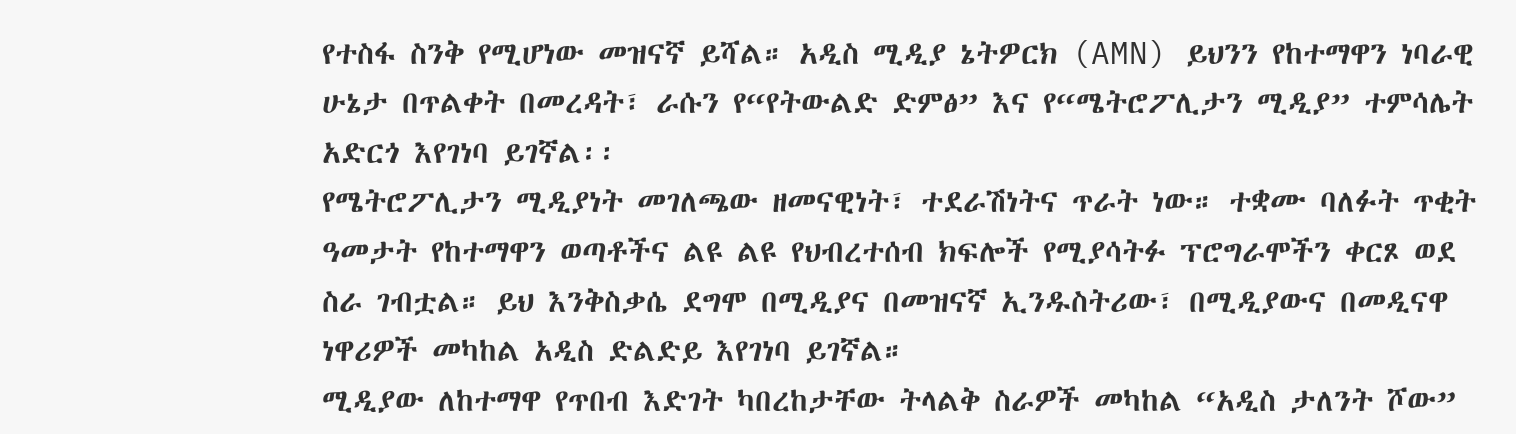የተስፋ ስንቅ የሚሆነው መዝናኛ ይሻል። አዲስ ሚዲያ ኔትዎርክ (AMN) ይህንን የከተማዋን ነባራዊ ሁኔታ በጥልቀት በመረዳት፣ ራሱን የ“የትውልድ ድምፅ” እና የ“ሜትሮፖሊታን ሚዲያ” ተምሳሌት አድርጎ እየገነባ ይገኛል፡፡
የሜትሮፖሊታን ሚዲያነት መገለጫው ዘመናዊነት፣ ተደራሽነትና ጥራት ነው። ተቋሙ ባለፉት ጥቂት ዓመታት የከተማዋን ወጣቶችና ልዩ ልዩ የህብረተሰብ ክፍሎች የሚያሳትፉ ፕሮግራሞችን ቀርጾ ወደ ስራ ገብቷል። ይህ እንቅስቃሴ ደግሞ በሚዲያና በመዝናኛ ኢንዱስትሪው፣ በሚዲያውና በመዲናዋ ነዋሪዎች መካከል አዲስ ድልድይ እየገነባ ይገኛል።
ሚዲያው ለከተማዋ የጥበብ እድገት ካበረከታቸው ትላልቅ ስራዎች መካከል “አዲስ ታለንት ሾው”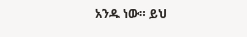አንዱ ነው። ይህ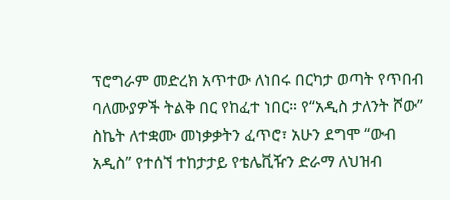ፕሮግራም መድረክ አጥተው ለነበሩ በርካታ ወጣት የጥበብ ባለሙያዎች ትልቅ በር የከፈተ ነበር። የ“አዲስ ታለንት ሾው” ስኬት ለተቋሙ መነቃቃትን ፈጥሮ፣ አሁን ደግሞ “ውብ አዲስ” የተሰኘ ተከታታይ የቴሌቪዥን ድራማ ለህዝብ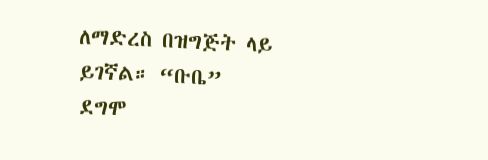ለማድረስ በዝግጅት ላይ ይገኛል። “ቡቤ” ደግሞ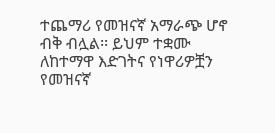ተጨማሪ የመዝናኛ አማራጭ ሆኖ ብቅ ብሏል፡፡ ይህም ተቋሙ ለከተማዋ እድገትና የነዋሪዎቿን የመዝናኛ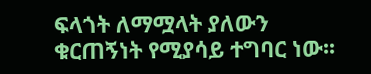ፍላጎት ለማሟላት ያለውን ቁርጠኝነት የሚያሳይ ተግባር ነው፡፡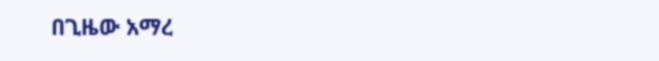በጊዜው አማረ